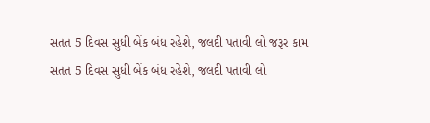સતત 5 દિવસ સુધી બેંક બંધ રહેશે, જલદી પતાવી લો જરૂર કામ
સતત 5 દિવસ સુધી બેંક બંધ રહેશે, જલદી પતાવી લો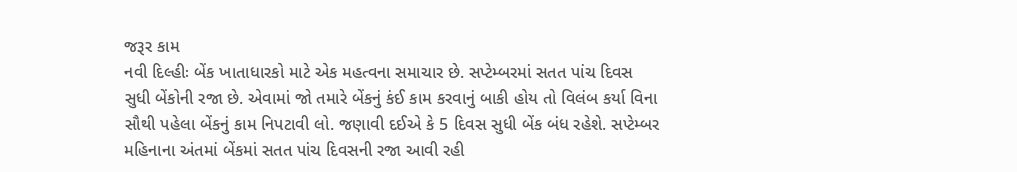જરૂર કામ
નવી દિલ્હીઃ બેંક ખાતાધારકો માટે એક મહત્વના સમાચાર છે. સપ્ટેમ્બરમાં સતત પાંચ દિવસ સુધી બેંકોની રજા છે. એવામાં જો તમારે બેંકનું કંઈ કામ કરવાનું બાકી હોય તો વિલંબ કર્યા વિના સૌથી પહેલા બેંકનું કામ નિપટાવી લો. જણાવી દઈએ કે 5 દિવસ સુધી બેંક બંધ રહેશે. સપ્ટેમ્બર મહિનાના અંતમાં બેંકમાં સતત પાંચ દિવસની રજા આવી રહી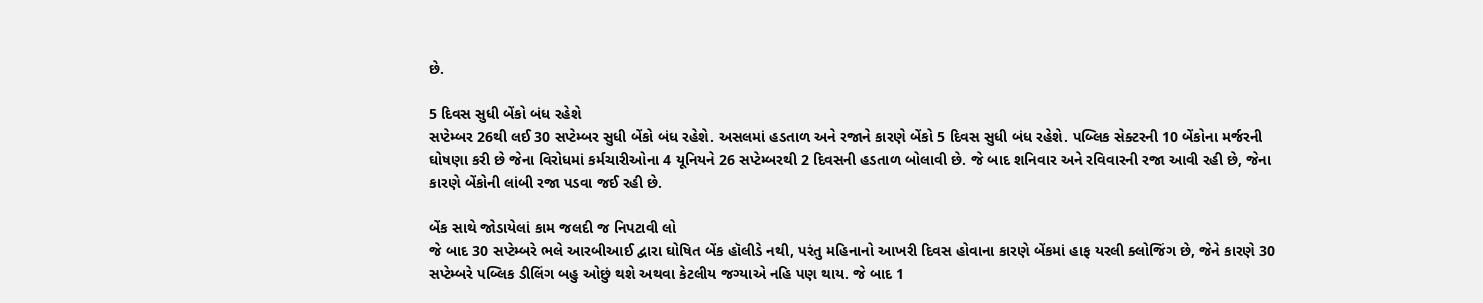છે.

5 દિવસ સુધી બેંકો બંધ રહેશે
સપ્ટેમ્બર 26થી લઈ 30 સપ્ટેમ્બર સુધી બેંકો બંધ રહેશે. અસલમાં હડતાળ અને રજાને કારણે બેંકો 5 દિવસ સુધી બંધ રહેશે. પબ્લિક સેક્ટરની 10 બેંકોના મર્જરની ઘોષણા કરી છે જેના વિરોધમાં કર્મચારીઓના 4 યૂનિયને 26 સપ્ટેમ્બરથી 2 દિવસની હડતાળ બોલાવી છે. જે બાદ શનિવાર અને રવિવારની રજા આવી રહી છે, જેના કારણે બેંકોની લાંબી રજા પડવા જઈ રહી છે.

બેંક સાથે જોડાયેલાં કામ જલદી જ નિપટાવી લો
જે બાદ 30 સપ્ટેમ્બરે ભલે આરબીઆઈ દ્વારા ઘોષિત બેંક હૉલીડે નથી, પરંતુ મહિનાનો આખરી દિવસ હોવાના કારણે બેંકમાં હાફ યરલી ક્લોજિંગ છે, જેને કારણે 30 સપ્ટેમ્બરે પબ્લિક ડીલિંગ બહુ ઓછું થશે અથવા કેટલીય જગ્યાએ નહિ પણ થાય. જે બાદ 1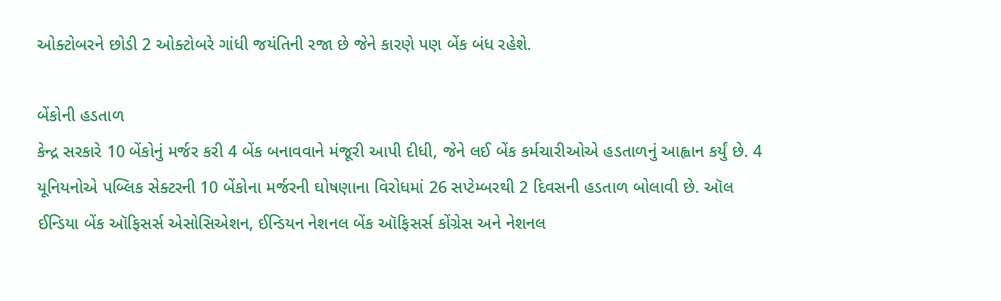ઓક્ટોબરને છોડી 2 ઓક્ટોબરે ગાંધી જયંતિની રજા છે જેને કારણે પણ બેંક બંધ રહેશે.

બેંકોની હડતાળ
કેન્દ્ર સરકારે 10 બેંકોનું મર્જર કરી 4 બેંક બનાવવાને મંજૂરી આપી દીધી, જેને લઈ બેંક કર્મચારીઓએ હડતાળનું આહ્વાન કર્યું છે. 4 યૂનિયનોએ પબ્લિક સેક્ટરની 10 બેંકોના મર્જરની ઘોષણાના વિરોધમાં 26 સપ્ટેમ્બરથી 2 દિવસની હડતાળ બોલાવી છે. ઑલ ઈન્ડિયા બેંક ઑફિસર્સ એસોસિએશન, ઈન્ડિયન નેશનલ બેંક ઑફિસર્સ કોંગ્રેસ અને નેશનલ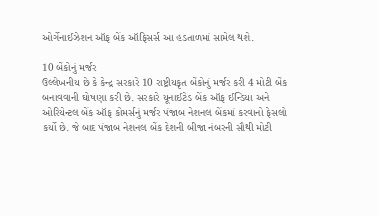ઓર્ગેનાઈઝેશન ઑફ બેંક ઑફિસર્સ આ હડતાળમાં સામેલ થશે.

10 બેંકોનું મર્જર
ઉલ્લેખનીય છે કે કેન્દ્ર સરકારે 10 રાષ્ટ્રીયકૃત બેંકોનું મર્જર કરી 4 મોટી બેંક બનાવવાની ઘોષણા કરી છે. સરકારે યૂનાઈટેડ બેંક ઑફ ઈન્ડિયા અને ઓરિયેન્ટલ બેંક ઑફ કોમર્સનું મર્જર પંજાબ નેશનલ બેંકમાં કરવાનો ફેસલો કર્યો છે. જે બાદ પંજાબ નેશનલ બેંક દેશની બીજા નંબરની સૌથી મોટી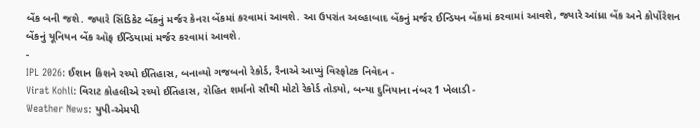બેંક બની જશે. જ્યારે સિંડિકેટ બેંકનું મર્જર કેનરા બેંકમાં કરવામાં આવશે. આ ઉપરાંત અલ્હાબાદ બેંકનું મર્જર ઈન્ડિયન બેંકમાં કરવામાં આવશે, જ્યારે આંધ્રા બેંક અને કોર્પોરેશન બેંકનું યૂનિયન બેંક ઑફ ઈન્ડિયામાં મર્જર કરવામાં આવશે.
-
IPL 2026: ઈશાન કિશને રચ્યો ઈતિહાસ, બનાવ્યો ગજબનો રેકોર્ડ, રૈનાએ આપ્યું વિસ્ફોટક નિવેદન -
Virat Kohli: વિરાટ કોહલીએ રચ્યો ઈતિહાસ, રોહિત શર્માનો સૌથી મોટો રેકોર્ડ તોડ્યો, બન્યા દુનિયાના નંબર 1 ખેલાડી -
Weather News: યુપી-એમપી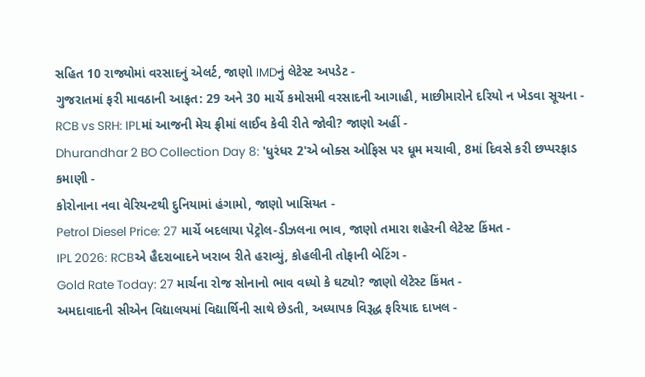સહિત 10 રાજ્યોમાં વરસાદનું એલર્ટ, જાણો IMDનું લેટેસ્ટ અપડેટ -
ગુજરાતમાં ફરી માવઠાની આફત: 29 અને 30 માર્ચે કમોસમી વરસાદની આગાહી, માછીમારોને દરિયો ન ખેડવા સૂચના -
RCB vs SRH: IPLમાં આજની મેચ ફ્રીમાં લાઈવ કેવી રીતે જોવી? જાણો અહીં -
Dhurandhar 2 BO Collection Day 8: 'ધુરંધર 2'એ બોક્સ ઓફિસ પર ધૂમ મચાવી, 8માં દિવસે કરી છપ્પરફાડ કમાણી -
કોરોનાના નવા વેરિયન્ટથી દુનિયામાં હંગામો, જાણો ખાસિયત -
Petrol Diesel Price: 27 માર્ચે બદલાયા પેટ્રોલ-ડીઝલના ભાવ, જાણો તમારા શહેરની લેટેસ્ટ કિંમત -
IPL 2026: RCBએ હૈદરાબાદને ખરાબ રીતે હરાવ્યું, કોહલીની તોફાની બેટિંગ -
Gold Rate Today: 27 માર્ચના રોજ સોનાનો ભાવ વધ્યો કે ઘટ્યો? જાણો લેટેસ્ટ કિંમત -
અમદાવાદની સીએન વિદ્યાલયમાં વિદ્યાર્થિની સાથે છેડતી, અધ્યાપક વિરૂદ્ધ ફરિયાદ દાખલ -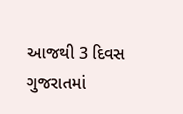આજથી 3 દિવસ ગુજરાતમાં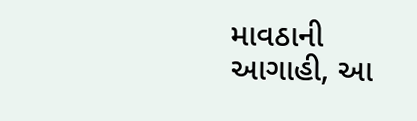માવઠાની આગાહી, આ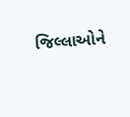જિલ્લાઓને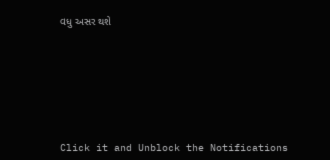વધુ અસર થશે








Click it and Unblock the Notifications